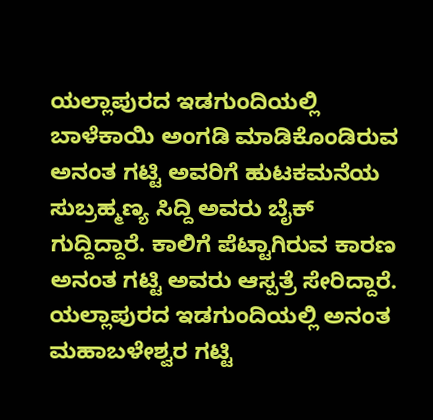ಯಲ್ಲಾಪುರದ ಇಡಗುಂದಿಯಲ್ಲಿ ಬಾಳೆಕಾಯಿ ಅಂಗಡಿ ಮಾಡಿಕೊಂಡಿರುವ ಅನಂತ ಗಟ್ಟಿ ಅವರಿಗೆ ಹುಟಕಮನೆಯ ಸುಬ್ರಹ್ಮಣ್ಯ ಸಿದ್ದಿ ಅವರು ಬೈಕ್ ಗುದ್ದಿದ್ದಾರೆ. ಕಾಲಿಗೆ ಪೆಟ್ಟಾಗಿರುವ ಕಾರಣ ಅನಂತ ಗಟ್ಟಿ ಅವರು ಆಸ್ಪತ್ರೆ ಸೇರಿದ್ದಾರೆ.
ಯಲ್ಲಾಪುರದ ಇಡಗುಂದಿಯಲ್ಲಿ ಅನಂತ ಮಹಾಬಳೇಶ್ವರ ಗಟ್ಟಿ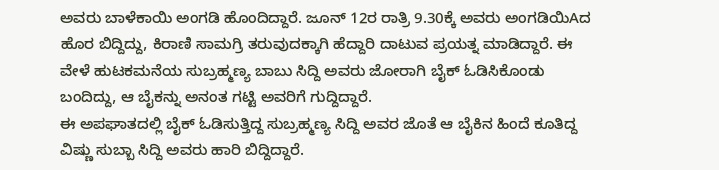ಅವರು ಬಾಳೆಕಾಯಿ ಅಂಗಡಿ ಹೊಂದಿದ್ದಾರೆ. ಜೂನ್ 12ರ ರಾತ್ರಿ 9.30ಕ್ಕೆ ಅವರು ಅಂಗಡಿಯಿAದ ಹೊರ ಬಿದ್ದಿದ್ದು, ಕಿರಾಣಿ ಸಾಮಗ್ರಿ ತರುವುದಕ್ಕಾಗಿ ಹೆದ್ದಾರಿ ದಾಟುವ ಪ್ರಯತ್ನ ಮಾಡಿದ್ದಾರೆ. ಈ ವೇಳೆ ಹುಟಕಮನೆಯ ಸುಬ್ರಹ್ಮಣ್ಯ ಬಾಬು ಸಿದ್ದಿ ಅವರು ಜೋರಾಗಿ ಬೈಕ್ ಓಡಿಸಿಕೊಂಡು ಬಂದಿದ್ದು, ಆ ಬೈಕನ್ನು ಅನಂತ ಗಟ್ಟಿ ಅವರಿಗೆ ಗುದ್ದಿದ್ದಾರೆ.
ಈ ಅಪಘಾತದಲ್ಲಿ ಬೈಕ್ ಓಡಿಸುತ್ತಿದ್ದ ಸುಬ್ರಹ್ಮಣ್ಯ ಸಿದ್ದಿ ಅವರ ಜೊತೆ ಆ ಬೈಕಿನ ಹಿಂದೆ ಕೂತಿದ್ದ ವಿಷ್ಣು ಸುಬ್ಬಾ ಸಿದ್ದಿ ಅವರು ಹಾರಿ ಬಿದ್ದಿದ್ದಾರೆ.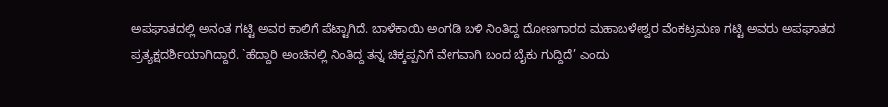ಅಪಘಾತದಲ್ಲಿ ಅನಂತ ಗಟ್ಟಿ ಅವರ ಕಾಲಿಗೆ ಪೆಟ್ಟಾಗಿದೆ. ಬಾಳೆಕಾಯಿ ಅಂಗಡಿ ಬಳಿ ನಿಂತಿದ್ದ ದೋಣಗಾರದ ಮಹಾಬಳೇಶ್ವರ ವೆಂಕಟ್ರಮಣ ಗಟ್ಟಿ ಅವರು ಅಪಘಾತದ ಪ್ರತ್ಯಕ್ಷದರ್ಶಿಯಾಗಿದ್ದಾರೆ. `ಹೆದ್ದಾರಿ ಅಂಚಿನಲ್ಲಿ ನಿಂತಿದ್ದ ತನ್ನ ಚಿಕ್ಕಪ್ಪನಿಗೆ ವೇಗವಾಗಿ ಬಂದ ಬೈಕು ಗುದ್ದಿದೆ’ ಎಂದು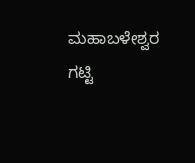ಮಹಾಬಳೇಶ್ವರ ಗಟ್ಟಿ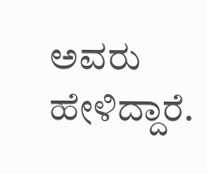ಅವರು ಹೇಳಿದ್ದಾರೆ.